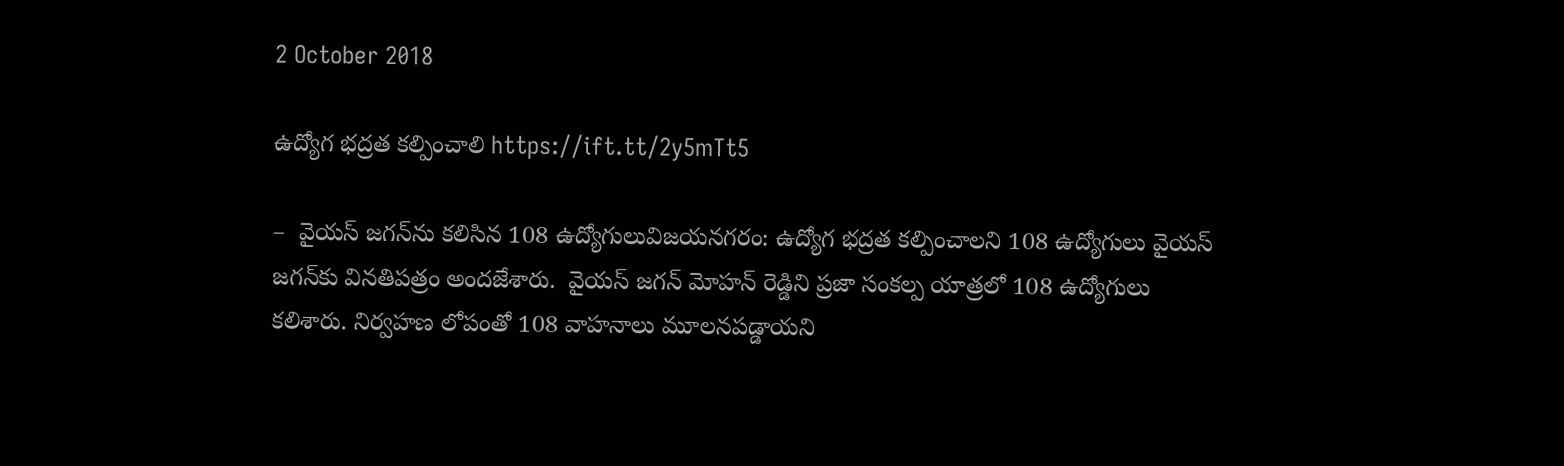2 October 2018

ఉద్యోగ భద్రత కల్పించాలి https://ift.tt/2y5mTt5

–  వైయస్‌ జగన్‌ను కలిసిన 108 ఉద్యోగులువిజయనగరం: ఉద్యోగ భద్రత కల్పించాలని 108 ఉద్యోగులు వైయస్‌ జగన్‌కు వినతిపత్రం అందజేశారు.  వైయస్‌ జగన్‌ మోహన్‌ రెడ్డిని ప్రజా సంకల్ప యాత్రలో 108 ఉద్యోగులు కలిశారు. నిర్వహణ లోపంతో 108 వాహనాలు మూలనపడ్డాయని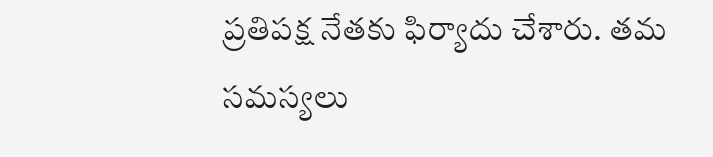ప్రతిపక్ష నేతకు ఫిర్యాదు చేశారు. తమ సమస్యలు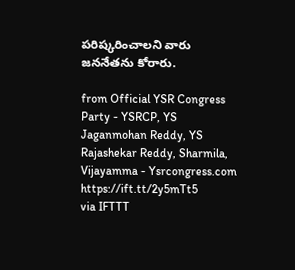పరిష్కరించాలని వారు జననేతను కోరారు.

from Official YSR Congress Party - YSRCP, YS Jaganmohan Reddy, YS Rajashekar Reddy, Sharmila, Vijayamma - Ysrcongress.com https://ift.tt/2y5mTt5
via IFTTT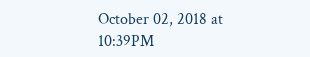October 02, 2018 at 10:39PM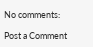No comments:

Post a Comment